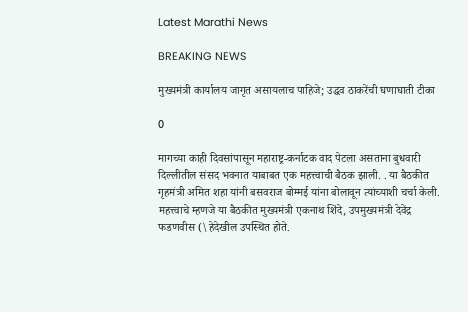Latest Marathi News

BREAKING NEWS

मुख्यमंत्री कार्यालय जागृत असायलाच पाहिजे; उद्धव ठाकरेंची घणाघाती टीका

0

मागच्या काही दिवसांपासून महाराष्ट्र-कर्नाटक वाद पेटला असताना बुधवारी दिल्लीतील संसद भवनात याबाबत एक महत्त्वाची बैठक झाली. . या बैठकीत गृहमंत्री अमित शहा यांनी बसवराज बोम्मई यांना बोलावून त्यांच्याशी चर्चा केली. महत्त्वाचे म्हणजे या बैठकीत मुख्यमंत्री एकनाथ शिंदे, उपमुख्यमंत्री देवेंद्र फडणवीस (\हेदेखील उपस्थित होते.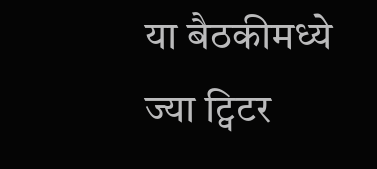या बैठकीमध्ये ज्या ट्विटर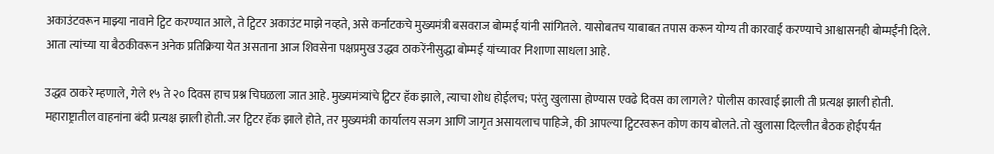अकाउंटवरून माझ्या नावाने ट्विट करण्यात आले, ते ट्विटर अकाउंट माझे नव्हते, असे कर्नाटकचे मुख्यमंत्री बसवराज बोम्मई यांनी सांगितले. यासोबतच याबाबत तपास करून योग्य ती कारवाई करण्याचे आश्वासनही बोम्मईंनी दिले. आता त्यांच्या या बैठकीवरून अनेक प्रतिक्रिया येत असताना आज शिवसेना पक्षप्रमुख उद्धव ठाकरेंनीसुद्धा बोम्मई यांच्यावर निशाणा साधला आहे.

उद्धव ठाकरे म्हणाले, गेले १५ ते २० दिवस हाच प्रश्न चिघळला जात आहे. मुख्यमंत्र्यांचे ट्विटर हॅक झाले, त्याचा शोध होईलच; परंतु खुलासा होण्यास एवढे दिवस का लागले? पोलीस कारवाई झाली ती प्रत्यक्ष झाली होती. महाराष्ट्रातील वाहनांना बंदी प्रत्यक्ष झाली होती. जर ट्विटर हॅक झाले होते, तर मुख्यमंत्री कार्यालय सजग आणि जागृत असायलाच पाहिजे, की आपल्या ट्विटरवरून कोण काय बोलते. तो खुलासा दिल्लीत बैठक होईपर्यंत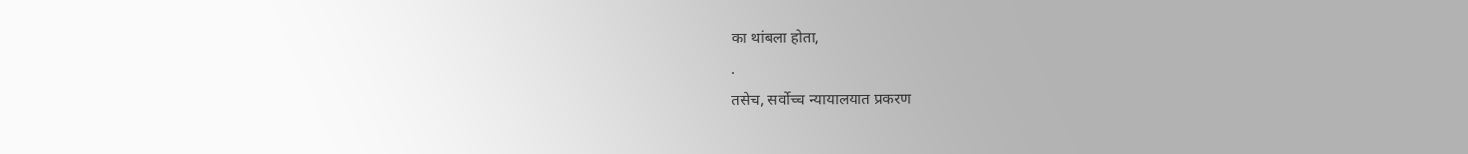का थांबला होता,
.
तसेच, सर्वोच्च न्यायालयात प्रकरण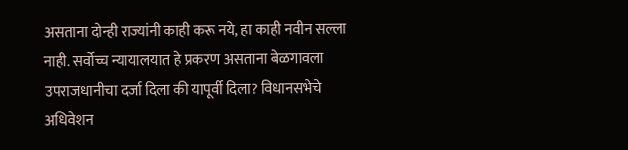असताना दोन्ही राज्यांनी काही करू नये, हा काही नवीन सल्ला नाही. सर्वोच्च न्यायालयात हे प्रकरण असताना बेळगावला उपराजधानीचा दर्जा दिला की यापूर्वी दिला? विधानसभेचे अधिवेशन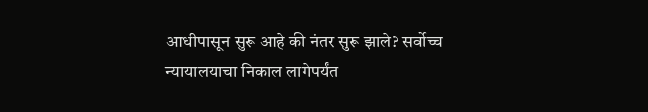आधीपासून सुरू आहे की नंतर सुरू झाले? सर्वोच्च न्यायालयाचा निकाल लागेपर्यंत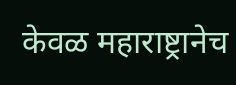केवळ महाराष्ट्रानेच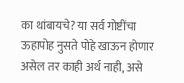का थांबायचे? या सर्व गोष्टींचा ऊहापोह नुसते पोहे खाऊन होणार असेल तर काही अर्थ नाही, असे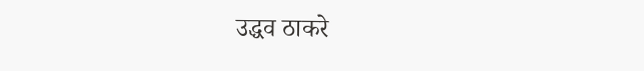उद्धव ठाकरे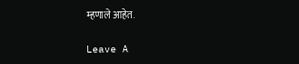म्हणाले आहेत.

Leave A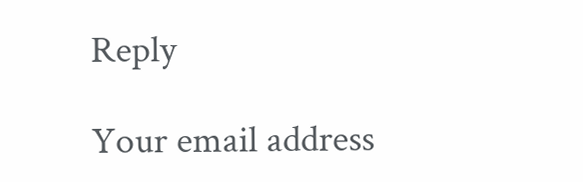Reply

Your email address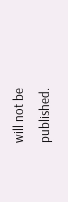will not be published.